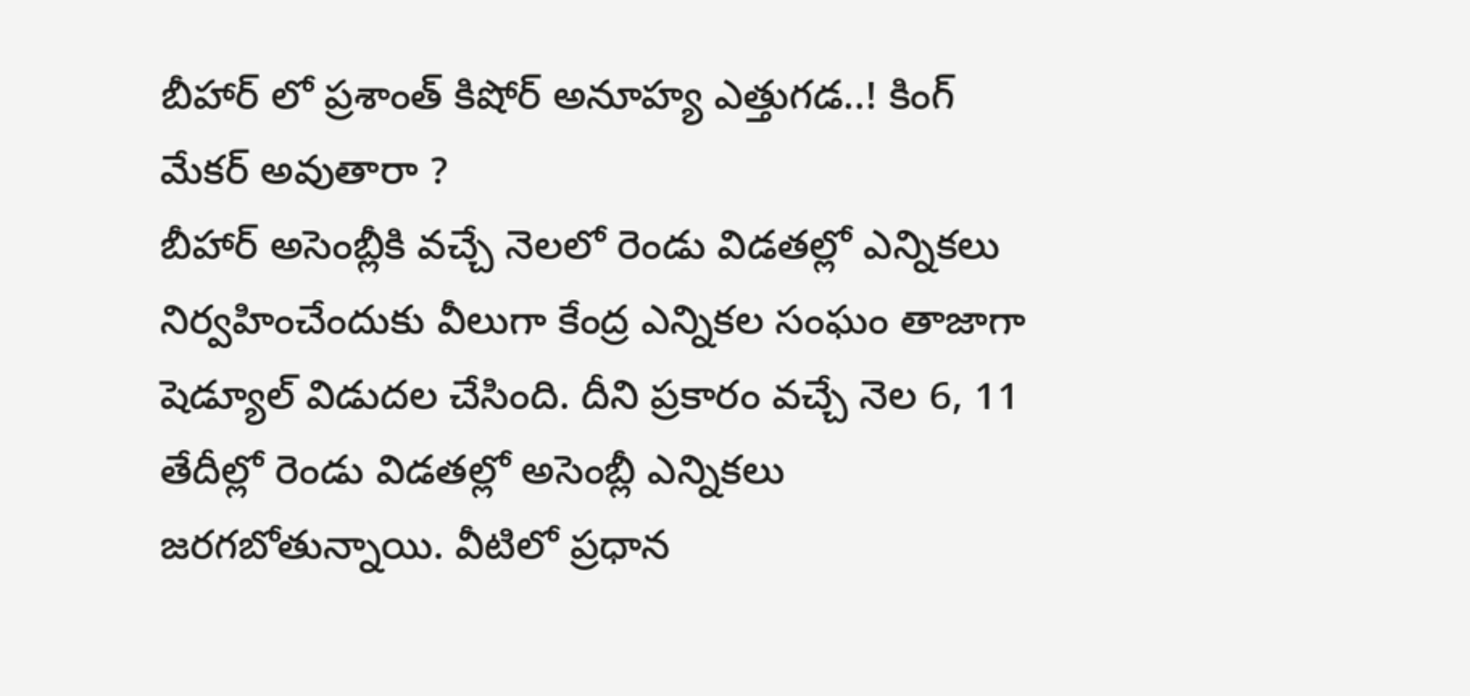బీహార్ లో ప్రశాంత్ కిషోర్ అనూహ్య ఎత్తుగడ..! కింగ్ మేకర్ అవుతారా ?
బీహార్ అసెంబ్లీకి వచ్చే నెలలో రెండు విడతల్లో ఎన్నికలు నిర్వహించేందుకు వీలుగా కేంద్ర ఎన్నికల సంఘం తాజాగా షెడ్యూల్ విడుదల చేసింది. దీని ప్రకారం వచ్చే నెల 6, 11 తేదీల్లో రెండు విడతల్లో అసెంబ్లీ ఎన్నికలు జరగబోతున్నాయి. వీటిలో ప్రధాన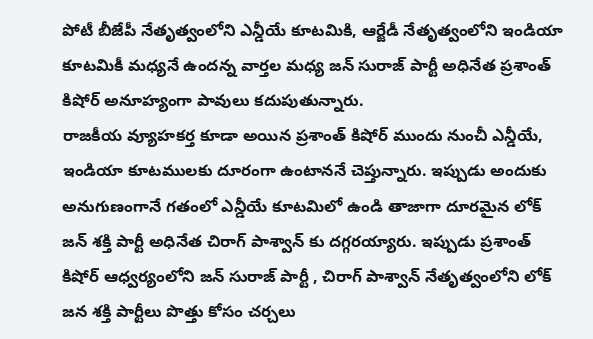పోటీ బీజేపీ నేతృత్వంలోని ఎన్డీయే కూటమికి, ఆర్జేడీ నేతృత్వంలోని ఇండియా కూటమికీ మధ్యనే ఉందన్న వార్తల మధ్య జన్ సురాజ్ పార్టీ అధినేత ప్రశాంత్ కిషోర్ అనూహ్యంగా పావులు కదుపుతున్నారు.
రాజకీయ వ్యూహకర్త కూడా అయిన ప్రశాంత్ కిషోర్ ముందు నుంచీ ఎన్డీయే, ఇండియా కూటములకు దూరంగా ఉంటాననే చెప్తున్నారు. ఇప్పుడు అందుకు అనుగుణంగానే గతంలో ఎన్డీయే కూటమిలో ఉండి తాజాగా దూరమైన లోక్ జన్ శక్తి పార్టీ అధినేత చిరాగ్ పాశ్వాన్ కు దగ్గరయ్యారు. ఇప్పుడు ప్రశాంత్ కిషోర్ ఆధ్వర్యంలోని జన్ సురాజ్ పార్టీ , చిరాగ్ పాశ్వాన్ నేతృత్వంలోని లోక్ జన శక్తి పార్టీలు పొత్తు కోసం చర్చలు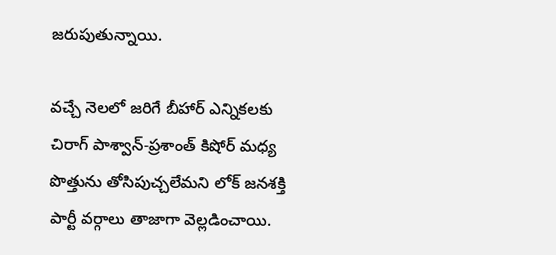జరుపుతున్నాయి.

వచ్చే నెలలో జరిగే బీహార్ ఎన్నికలకు చిరాగ్ పాశ్వాన్-ప్రశాంత్ కిషోర్ మధ్య పొత్తును తోసిపుచ్చలేమని లోక్ జనశక్తి పార్టీ వర్గాలు తాజాగా వెల్లడించాయి.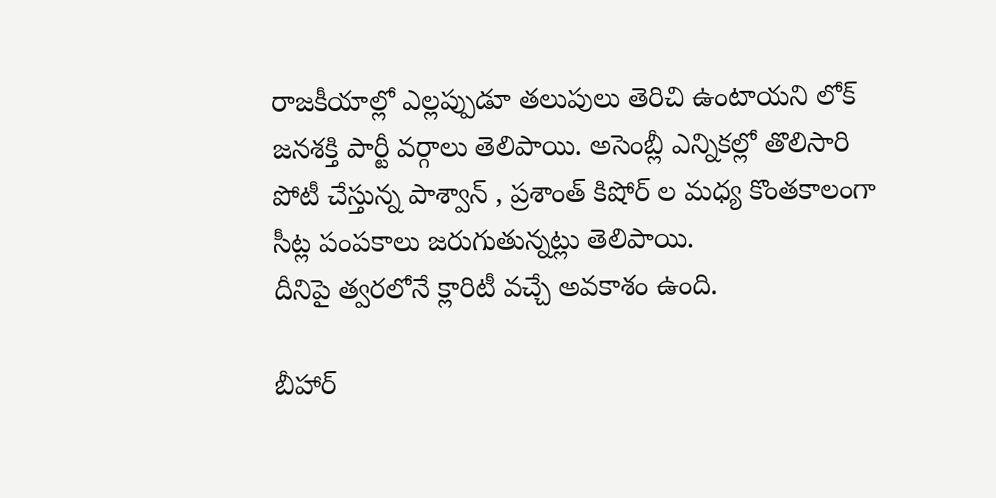రాజకీయాల్లో ఎల్లప్పుడూ తలుపులు తెరిచి ఉంటాయని లోక్ జనశక్తి పార్టీ వర్గాలు తెలిపాయి. అసెంబ్లీ ఎన్నికల్లో తొలిసారి పోటీ చేస్తున్న పాశ్వాన్ , ప్రశాంత్ కిషోర్ ల మధ్య కొంతకాలంగా సీట్ల పంపకాలు జరుగుతున్నట్లు తెలిపాయి.
దీనిపై త్వరలోనే క్లారిటీ వచ్చే అవకాశం ఉంది.

బీహార్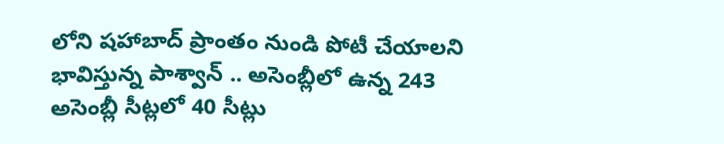లోని షహాబాద్ ప్రాంతం నుండి పోటీ చేయాలని భావిస్తున్న పాశ్వాన్ .. అసెంబ్లీలో ఉన్న 243 అసెంబ్లీ సీట్లలో 40 సీట్లు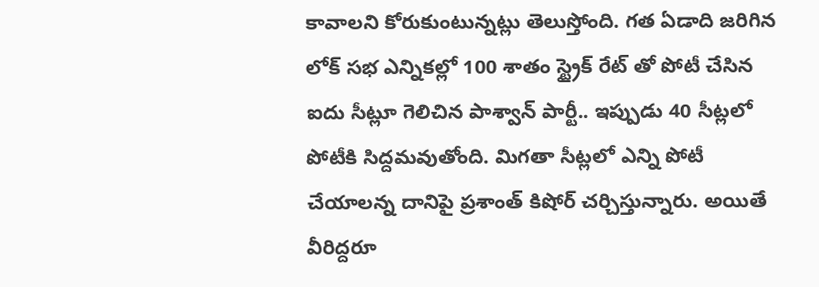కావాలని కోరుకుంటున్నట్లు తెలుస్తోంది. గత ఏడాది జరిగిన లోక్ సభ ఎన్నికల్లో 100 శాతం స్ట్రైక్ రేట్ తో పోటీ చేసిన ఐదు సీట్లూ గెలిచిన పాశ్వాన్ పార్టీ.. ఇప్పుడు 40 సీట్లలో పోటీకి సిద్దమవుతోంది. మిగతా సీట్లలో ఎన్ని పోటీ చేయాలన్న దానిపై ప్రశాంత్ కిషోర్ చర్చిస్తున్నారు. అయితే వీరిద్దరూ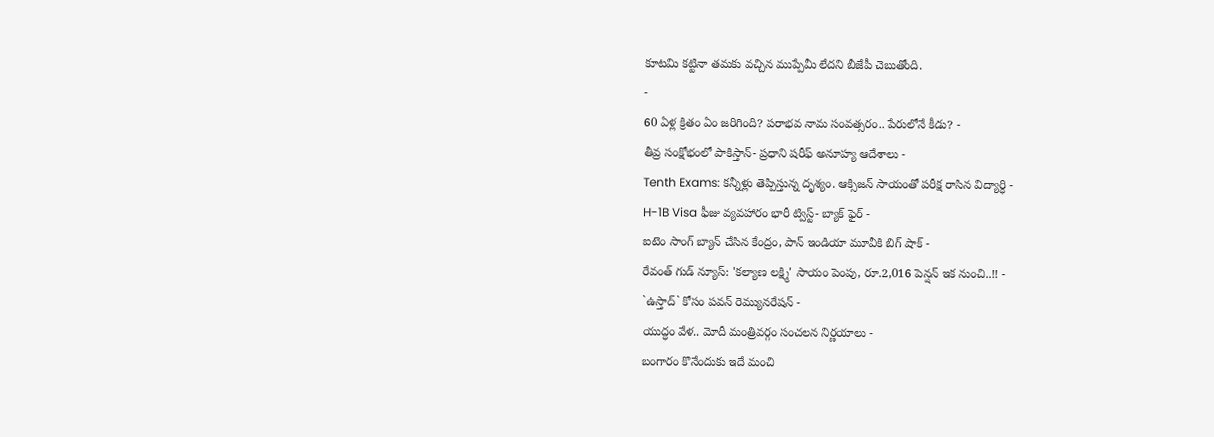కూటమి కట్టినా తమకు వచ్చిన ముప్పేమీ లేదని బీజేపీ చెబుతోంది.
-
60 ఏళ్ల క్రితం ఏం జరిగింది? పరాభవ నామ సంవత్సరం.. పేరులోనే కీడు? -
తీవ్ర సంక్షోభంలో పాకిస్తాన్- ప్రధాని షరీఫ్ అనూహ్య ఆదేశాలు -
Tenth Exams: కన్నీళ్లు తెప్పిస్తున్న దృశ్యం. ఆక్సిజన్ సాయంతో పరీక్ష రాసిన విద్యార్ధి -
H-1B Visa ఫీజు వ్యవహారం భారీ ట్విస్ట్- బ్యాక్ ఫైర్ -
ఐటెం సాంగ్ బ్యాన్ చేసిన కేంద్రం, పాన్ ఇండియా మూవీకి బిగ్ షాక్ -
రేవంత్ గుడ్ న్యూస్: 'కల్యాణ లక్ష్మి' సాయం పెంపు, రూ.2,016 పెన్షన్ ఇక నుంచి..!! -
`ఉస్తాద్` కోసం పవన్ రెమ్యునరేషన్ -
యుద్ధం వేళ.. మోదీ మంత్రివర్గం సంచలన నిర్ణయాలు -
బంగారం కొనేందుకు ఇదే మంచి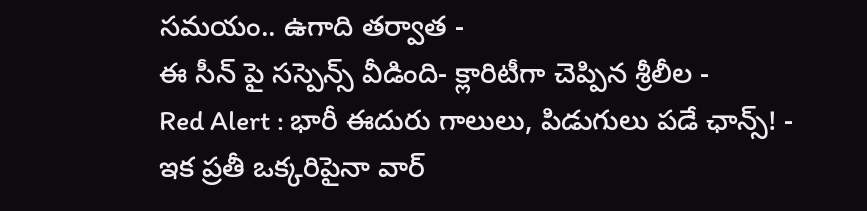సమయం.. ఉగాది తర్వాత -
ఈ సీన్ పై సస్పెన్స్ వీడింది- క్లారిటీగా చెప్పిన శ్రీలీల -
Red Alert : భారీ ఈదురు గాలులు, పిడుగులు పడే ఛాన్స్! -
ఇక ప్రతీ ఒక్కరిపైనా వార్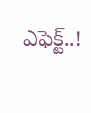ఎఫెక్ట్..!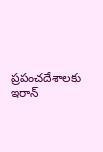ప్రపంచదేశాలకు ఇరాన్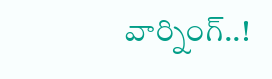వార్నింగ్..!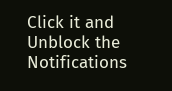Click it and Unblock the Notifications